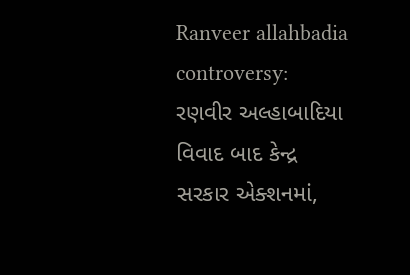Ranveer allahbadia controversy: રણવીર અલ્હાબાદિયા વિવાદ બાદ કેન્દ્ર સરકાર એક્શનમાં,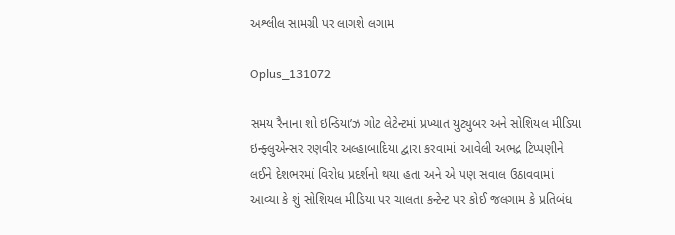અશ્લીલ સામગ્રી પર લાગશે લગામ

Oplus_131072

સમય રૈનાના શો ઇન્ડિયા’ઝ ગોટ લેટેન્ટમાં પ્રખ્યાત યુટ્યુબર અને સોશિયલ મીડિયા ઇન્ફ્લુએન્સર રણવીર અલ્હાબાદિયા દ્વારા કરવામાં આવેલી અભદ્ર ટિપ્પણીને લઈને દેશભરમાં વિરોધ પ્રદર્શનો થયા હતા અને એ પણ સવાલ ઉઠાવવામાં આવ્યા કે શું સોશિયલ મીડિયા પર ચાલતા કન્ટેન્ટ પર કોઈ જલગામ કે પ્રતિબંધ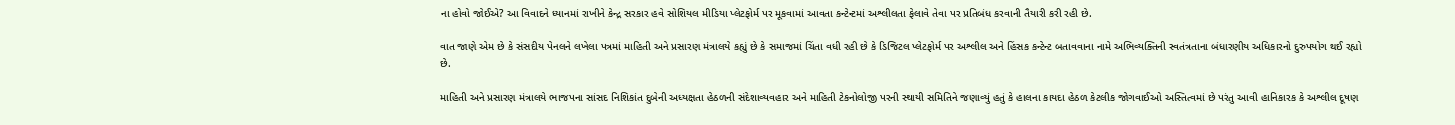ના હોવો જોઈએ? આ વિવાદને ધ્યાનમાં રાખીને કેન્દ્ર સરકાર હવે સોશિયલ મીડિયા પ્લેટફોર્મ પર મૂકવામાં આવતા કન્ટેન્ટમાં અશ્લીલતા ફેલાવે તેવા પર પ્રતિબંધ કરવાની તૈયારી કરી રહી છે.

વાત જાણે એમ છે કે સંસદીય પેનલને લખેલા પત્રમાં માહિતી અને પ્રસારણ મંત્રાલયે કહ્યું છે કે સમાજમાં ચિંતા વધી રહી છે કે ડિજિટલ પ્લેટફોર્મ પર અશ્લીલ અને હિંસક કન્ટેન્ટ બતાવવાના નામે અભિવ્યક્તિની સ્વતંત્રતાના બંધારણીય અધિકારનો દુરુપયોગ થઈ રહ્યો છે.

માહિતી અને પ્રસારણ મંત્રાલયે ભાજપના સાંસદ નિશિકાંત દુબેની અધ્યક્ષતા હેઠળની સંદેશાવ્યવહાર અને માહિતી ટેકનોલોજી પરની સ્થાયી સમિતિને જણાવ્યું હતું કે હાલના કાયદા હેઠળ કેટલીક જોગવાઈઓ અસ્તિત્વમાં છે પરંતુ આવી હાનિકારક કે અશ્લીલ દૂષણ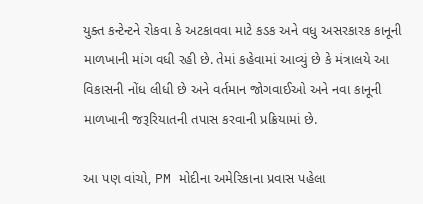યુક્ત કન્ટેન્ટને રોકવા કે અટકાવવા માટે કડક અને વધુ અસરકારક કાનૂની માળખાની માંગ વધી રહી છે. તેમાં કહેવામાં આવ્યું છે કે મંત્રાલયે આ વિકાસની નોંધ લીધી છે અને વર્તમાન જોગવાઈઓ અને નવા કાનૂની માળખાની જરૂરિયાતની તપાસ કરવાની પ્રક્રિયામાં છે.

આ પણ વાંચો, PM મોદીના અમેરિકાના પ્રવાસ પહેલા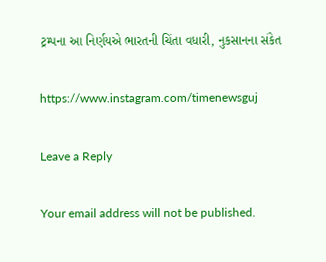ટ્રમ્પના આ નિર્ણયએ ભારતની ચિંતા વધારી, નુકસાનના સંકેત

https://www.instagram.com/timenewsguj

Leave a Reply

Your email address will not be published.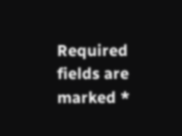Required fields are marked *